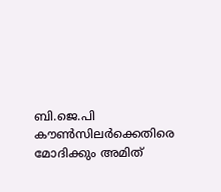ബി.ജെ.പി കൗണ്‍സിലര്‍ക്കെതിരെ മോദിക്കും അമിത്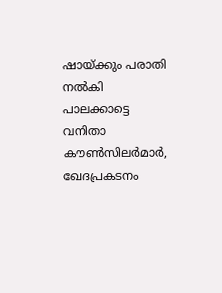ഷായ്ക്കും പരാതി നല്‍കി പാലക്കാട്ടെ വനിതാ കൗണ്‍സിലര്‍മാര്‍, ഖേദപ്രകടനം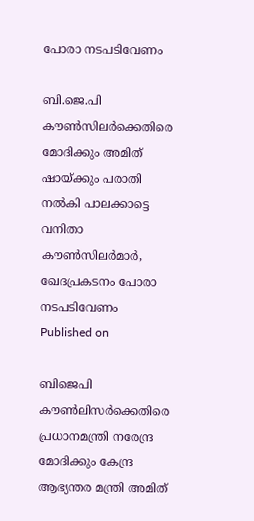പോരാ നടപടിവേണം

ബി.ജെ.പി കൗണ്‍സിലര്‍ക്കെതിരെ മോദിക്കും അമിത് ഷായ്ക്കും പരാതി നല്‍കി പാലക്കാട്ടെ വനിതാ കൗണ്‍സിലര്‍മാര്‍, ഖേദപ്രകടനം പോരാ നടപടിവേണം
Published on

ബിജെപി കൗണ്‍ലിസര്‍ക്കെതിരെ പ്രധാനമന്ത്രി നരേന്ദ്ര മോദിക്കും കേന്ദ്ര ആഭ്യന്തര മന്ത്രി അമിത്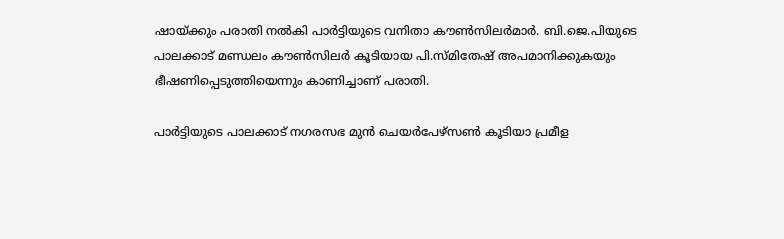ഷായ്ക്കും പരാതി നല്‍കി പാര്‍ട്ടിയുടെ വനിതാ കൗണ്‍സിലര്‍മാര്‍. ബി.ജെ.പിയുടെ പാലക്കാട് മണ്ഡലം കൗണ്‍സിലര്‍ കൂടിയായ പി.സ്മിതേഷ് അപമാനിക്കുകയും ഭീഷണിപ്പെടുത്തിയെന്നും കാണിച്ചാണ് പരാതി.

പാര്‍ട്ടിയുടെ പാലക്കാട് നഗരസഭ മുന്‍ ചെയര്‍പേഴ്‌സണ്‍ കൂടിയാ പ്രമീള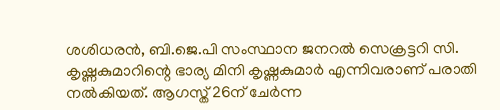ശശിധരന്‍, ബി.ജെ.പി സംസ്ഥാന ജനറല്‍ സെക്രട്ടറി സി. കൃഷ്ണകുമാറിന്റെ ഭാര്യ മിനി കൃഷ്ണകുമാര്‍ എന്നിവരാണ് പരാതി നല്‍കിയത്. ആഗസ്ത് 26ന് ചേര്‍ന്ന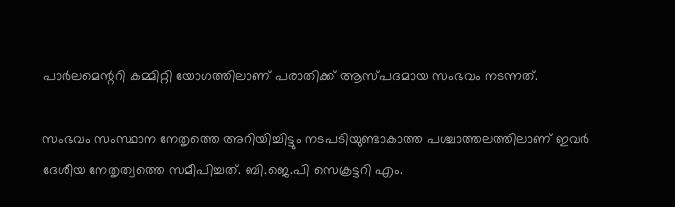പാര്‍ലമെന്ററി കമ്മിറ്റി യോഗത്തിലാണ് പരാതിക്ക് ആസ്പദമായ സംഭവം നടന്നത്.

സംഭവം സംസ്ഥാന നേതൃത്തെ അറിയിച്ചിട്ടും നടപടിയുണ്ടാകാത്ത പശ്ചാത്തലത്തിലാണ് ഇവര്‍ ദേശീയ നേതൃത്വത്തെ സമീപിച്ചത്. ബി.ജെ.പി സെക്രട്ടറി എം.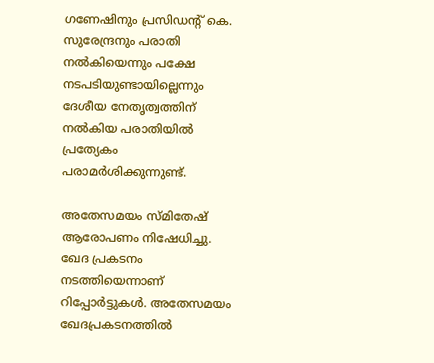ഗണേഷിനും പ്രസിഡന്റ് കെ. സുരേന്ദ്രനും പരാതി നല്‍കിയെന്നും പക്ഷേ നടപടിയുണ്ടായില്ലെന്നും ദേശീയ നേതൃത്വത്തിന് നല്‍കിയ പരാതിയില്‍ പ്രത്യേകം പരാമര്‍ശിക്കുന്നുണ്ട്.

അതേസമയം സ്മിതേഷ് ആരോപണം നിഷേധിച്ചു. ഖേദ പ്രകടനം നടത്തിയെന്നാണ് റിപ്പോര്‍ട്ടുകള്‍. അതേസമയം ഖേദപ്രകടനത്തില്‍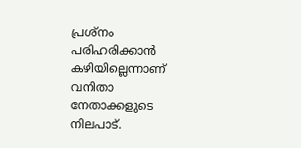പ്രശ്‌നം പരിഹരിക്കാന്‍ കഴിയില്ലെന്നാണ് വനിതാ നേതാക്കളുടെ നിലപാട്.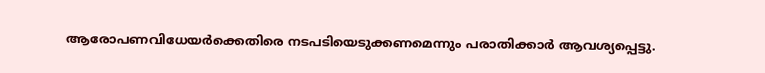ആരോപണവിധേയര്‍ക്കെതിരെ നടപടിയെടുക്കണമെന്നും പരാതിക്കാര്‍ ആവശ്യപ്പെട്ടു.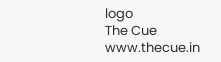logo
The Cue
www.thecue.in